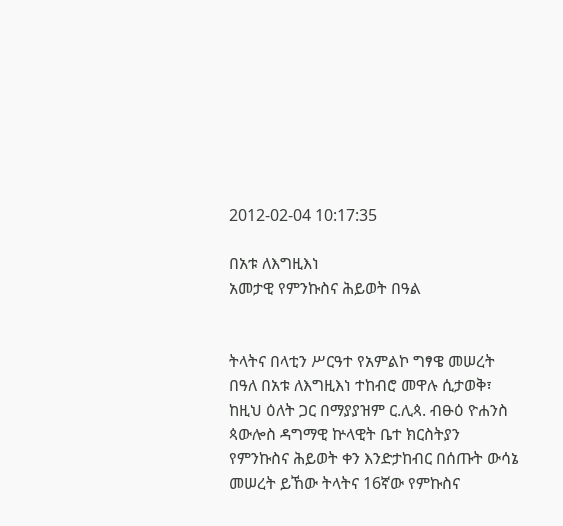2012-02-04 10:17:35

በአቱ ለእግዚእነ
አመታዊ የምንኩስና ሕይወት በዓል


ትላትና በላቲን ሥርዓተ የአምልኮ ግፃዌ መሠረት በዓለ በአቱ ለእግዚእነ ተከብሮ መዋሉ ሲታወቅ፣ ከዚህ ዕለት ጋር በማያያዝም ር.ሊጳ. ብፁዕ ዮሐንስ ጳውሎስ ዳግማዊ ኵላዊት ቤተ ክርስትያን የምንኩስና ሕይወት ቀን እንድታከብር በሰጡት ውሳኔ መሠረት ይኸው ትላትና 16ኛው የምኩስና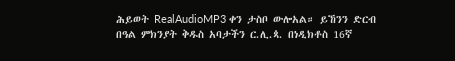ሕይወት RealAudioMP3 ቀን ታስቦ ውሎአል። ይኸንን ድርብ በዓል ምክንያት ቅዱስ አባታችን ር.ሊ.ጳ. በነዲክቶስ 16ኛ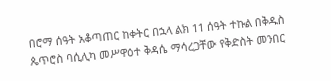በሮማ ሰዓት አቆጣጠር ከቀትር በኋላ ልክ 11 ሰዓት ተኩል በቅዱስ ጴጥሮስ ባሲሊካ መሥዋዕተ ቅዳሴ ማሳረጋቸው የቅድስት መንበር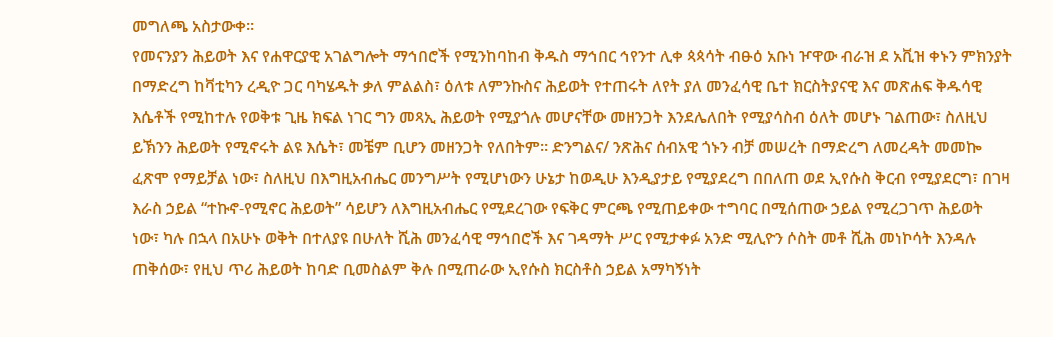መግለጫ አስታውቀ።
የመናንያን ሕይወት እና የሐዋርያዊ አገልግሎት ማኅበሮች የሚንከባከብ ቅዱስ ማኅበር ኅየንተ ሊቀ ጳጳሳት ብፁዕ አቡነ ዦዋው ብራዝ ደ አቪዝ ቀኑን ምክንያት በማድረግ ከቫቲካን ረዲዮ ጋር ባካሄዱት ቃለ ምልልስ፣ ዕለቱ ለምንኩስና ሕይወት የተጠሩት ለየት ያለ መንፈሳዊ ቤተ ክርስትያናዊ እና መጽሐፍ ቅዱሳዊ እሴቶች የሚከተሉ የወቅቱ ጊዜ ክፍል ነገር ግን መጻኢ ሕይወት የሚያጎሉ መሆናቸው መዘንጋት እንደሌለበት የሚያሳስብ ዕለት መሆኑ ገልጠው፣ ስለዚህ ይኽንን ሕይወት የሚኖሩት ልዩ እሴት፣ መቼም ቢሆን መዘንጋት የለበትም። ድንግልና/ ንጽሕና ሰብአዊ ጎኑን ብቻ መሠረት በማድረግ ለመረዳት መመኰ ፈጽሞ የማይቻል ነው፣ ስለዚህ በእግዚአብሔር መንግሥት የሚሆነውን ሁኔታ ከወዲሁ እንዲያታይ የሚያደረግ በበለጠ ወደ ኢየሱስ ቅርብ የሚያደርግ፣ በገዛ እራስ ኃይል “ተኩኖ-የሚኖር ሕይወት” ሳይሆን ለእግዚአብሔር የሚደረገው የፍቅር ምርጫ የሚጠይቀው ተግባር በሚሰጠው ኃይል የሚረጋገጥ ሕይወት ነው፣ ካሉ በኋላ በአሁኑ ወቅት በተለያዩ በሁለት ሺሕ መንፈሳዊ ማኅበሮች እና ገዳማት ሥር የሚታቀፉ አንድ ሚሊዮን ሶስት መቶ ሺሕ መነኮሳት እንዳሉ ጠቅሰው፣ የዚህ ጥሪ ሕይወት ከባድ ቢመስልም ቅሉ በሚጠራው ኢየሱስ ክርስቶስ ኃይል አማካኝነት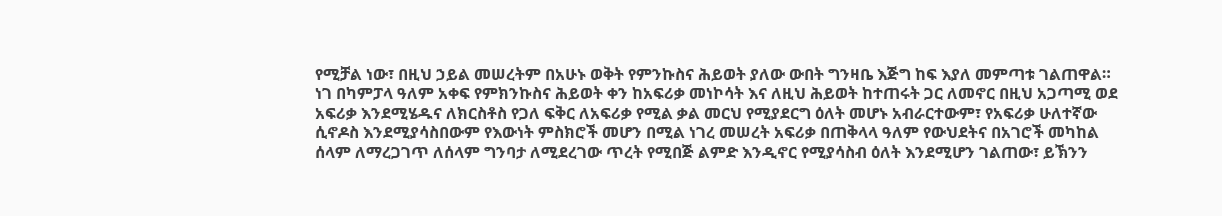የሚቻል ነው፣ በዚህ ኃይል መሠረትም በአሁኑ ወቅት የምንኩስና ሕይወት ያለው ውበት ግንዛቤ እጅግ ከፍ እያለ መምጣቱ ገልጠዋል።
ነገ በካምፓላ ዓለም አቀፍ የምክንኩስና ሕይወት ቀን ከአፍሪቃ መነኮሳት እና ለዚህ ሕይወት ከተጠሩት ጋር ለመኖር በዚህ አጋጣሚ ወደ አፍሪቃ እንደሚሄዱና ለክርስቶስ የጋለ ፍቅር ለአፍሪቃ የሚል ቃል መርህ የሚያደርግ ዕለት መሆኑ አብራርተውም፣ የአፍሪቃ ሁለተኛው ሲኖዶስ እንደሚያሳስበውም የእውነት ምስክሮች መሆን በሚል ነገረ መሠረት አፍሪቃ በጠቅላላ ዓለም የውህደትና በአገሮች መካከል ሰላም ለማረጋገጥ ለሰላም ግንባታ ለሚደረገው ጥረት የሚበጅ ልምድ እንዲኖር የሚያሳስብ ዕለት እንደሚሆን ገልጠው፣ ይኽንን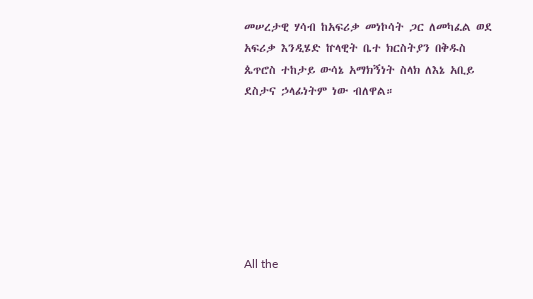መሠረታዊ ሃሳብ ከአፍሪቃ መነኮሳት ጋር ለመካፈል ወደ አፍሪቃ እንዲሄድ ኵላዊት ቤተ ክርስትያን በቅዱስ ጴጥሮስ ተከታይ ውሳኔ አማክኝነት ስላክ ለእኔ አቢይ ደስታና ኃላፊነትም ነው ብለዋል።







All the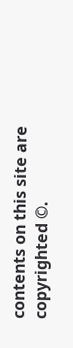contents on this site are copyrighted ©.